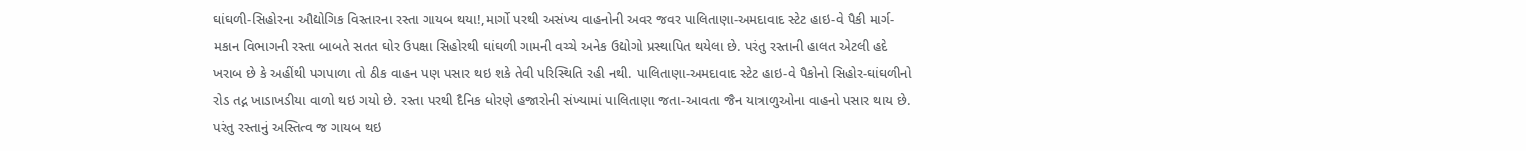ઘાંઘળી-સિહોરના ઔદ્યોગિક વિસ્તારના રસ્તા ગાયબ થયા!,માર્ગો પરથી અસંખ્ય વાહનોની અવર જવર પાલિતાણા-અમદાવાદ સ્ટેટ હાઇ-વે પૈકી માર્ગ-મકાન વિભાગની રસ્તા બાબતે સતત ઘોર ઉપક્ષા સિહોરથી ઘાંઘળી ગામની વચ્ચે અનેક ઉદ્યોગો પ્રસ્થાપિત થયેલા છે. પરંતુ રસ્તાની હાલત એટલી હદે ખરાબ છે કે અહીંથી પગપાળા તો ઠીક વાહન પણ પસાર થઇ શકે તેવી પરિસ્થિતિ રહી નથી. પાલિતાણા-અમદાવાદ સ્ટેટ હાઇ-વે પૈકોનો સિહોર-ઘાંઘળીનો રોડ તદ્ન ખાડાખડીયા વાળો થઇ ગયો છે. રસ્તા પરથી દૈનિક ધોરણે હજારોની સંખ્યામાં પાલિતાણા જતા-આવતા જૈન યાત્રાળુઓના વાહનો પસાર થાય છે. પરંતુ રસ્તાનું અસ્તિત્વ જ ગાયબ થઇ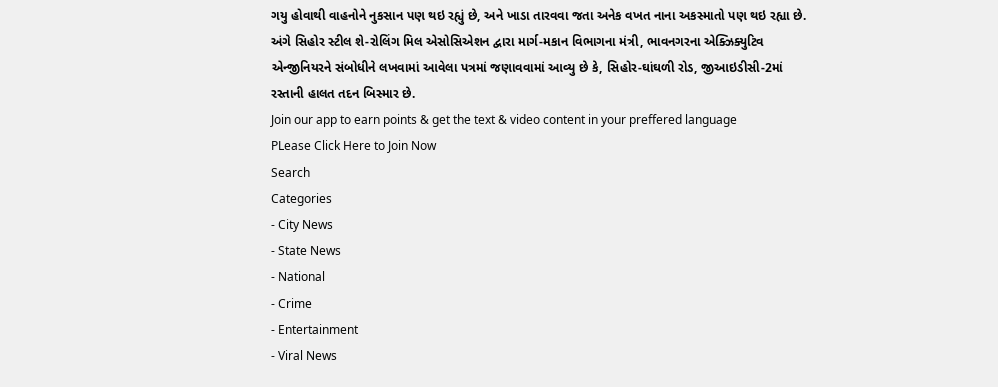ગયુ હોવાથી વાહનોને નુકસાન પણ થઇ રહ્યું છે, અને ખાડા તારવવા જતા અનેક વખત નાના અકસ્માતો પણ થઇ રહ્યા છે. અંગે સિહોર સ્ટીલ શે-રોલિંગ મિલ એસોસિએશન દ્વારા માર્ગ-મકાન વિભાગના મંત્રી, ભાવનગરના એક્ઝિક્યુટિવ એન્જીનિયરને સંબોધીને લખવામાં આવેલા પત્રમાં જણાવવામાં આવ્યુ છે કે, સિહોર-ઘાંઘળી રોડ, જીઆઇડીસી-2માં રસ્તાની હાલત તદન બિસ્માર છે.
Join our app to earn points & get the text & video content in your preffered language
PLease Click Here to Join Now
Search
Categories
- City News
- State News
- National
- Crime
- Entertainment
- Viral News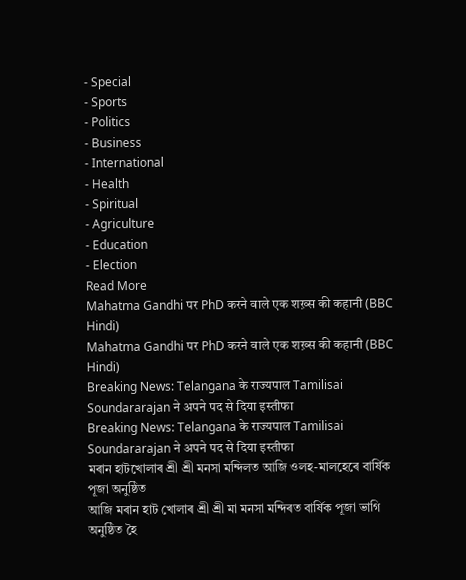- Special
- Sports
- Politics
- Business
- International
- Health
- Spiritual
- Agriculture
- Education
- Election
Read More
Mahatma Gandhi पर PhD करने वाले एक शख़्स की कहानी (BBC Hindi)
Mahatma Gandhi पर PhD करने वाले एक शख़्स की कहानी (BBC Hindi)
Breaking News: Telangana के राज्यपाल Tamilisai Soundararajan ने अपने पद से दिया इस्तीफा
Breaking News: Telangana के राज्यपाल Tamilisai Soundararajan ने अपने पद से दिया इस्तीफा
মৰান হাটখোলাৰ শ্ৰী শ্ৰী মনসা মন্দিলত আজি ওলহ-মালহেৰে বাৰ্ষিক পূজা অনুষ্ঠিত
আজি মৰান হাট খোলাৰ শ্ৰী শ্ৰী মা মনসা মন্দিৰত বাৰ্ষিক পূজা ভাগি অনুষ্ঠিত হৈ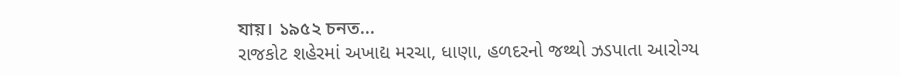যায়। ১৯৫২ চনত...
રાજકોટ શહેરમાં અખાદ્ય મરચા, ધાણા, હળદરનો જથ્થો ઝડપાતા આરોગ્ય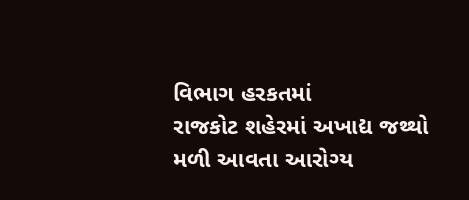વિભાગ હરકતમાં
રાજકોટ શહેરમાં અખાદ્ય જથ્થો મળી આવતા આરોગ્ય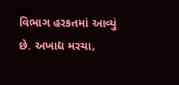વિભાગ હરકતમાં આવ્યું છે. અખાદ્ય મરચા,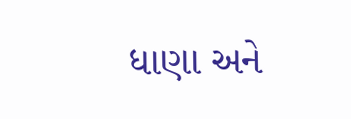ધાણા અને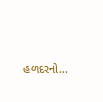હળદરનો...